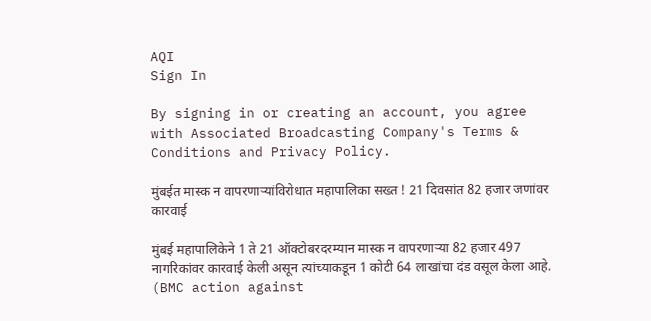AQI
Sign In

By signing in or creating an account, you agree with Associated Broadcasting Company's Terms & Conditions and Privacy Policy.

मुंबईत मास्क न वापरणाऱ्यांविरोधात महापालिका सख्त ! 21 दिवसांत 82 हजार जणांवर कारवाई

मुंबई महापालिकेने 1 ते 21 ऑक्टोबरदरम्यान मास्क न वापरणाऱ्या 82 हजार 497 नागरिकांवर कारवाई केली असून त्यांच्याकडून 1 कोटी 64 लाखांचा दंड वसूल केला आहे. (BMC action against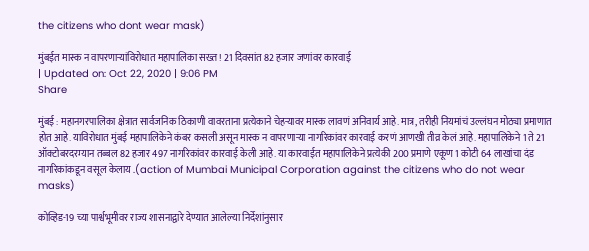the citizens who dont wear mask)

मुंबईत मास्क न वापरणाऱ्यांविरोधात महापालिका सख्त ! 21 दिवसांत 82 हजार जणांवर कारवाई
| Updated on: Oct 22, 2020 | 9:06 PM
Share

मुंबई : महानगरपालिका क्षेत्रात सार्वजनिक ठिकाणी वावरताना प्रत्येकाने चेहऱ्यावर मास्क लावणं अनिवार्य आहे. मात्र, तरीही नियमांचं उल्लंघन मोठ्या प्रमाणात होत आहे. याविरोधात मुंबई महापालिकेने कंबर कसली असून मास्क न वापरणाऱ्या नागरिकांवर कारवाई करणं आणखी तीव्र केलं आहे. महापालिकेने 1 ते 21 ऑक्टोबरदरम्यान तब्बल 82 हजार 497 नागरिकांवर कारवाई केली आहे. या कारवाईत महापालिकेने प्रत्येकी 200 प्रमाणे एकूण 1 कोटी 64 लाखांचा दंड नागरिकांकडून वसूल केलाय .(action of Mumbai Municipal Corporation against the citizens who do not wear masks)

कोव्हिड-19 च्या पार्श्वभूमीवर राज्य शासनाद्वारे देण्यात आलेल्या निर्देशांनुसार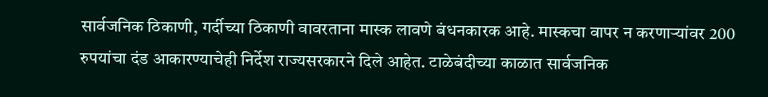सार्वजनिक ठिकाणी, गर्दीच्या ठिकाणी वावरताना मास्क लावणे बंधनकारक आहे. मास्कचा वापर न करणाऱ्यांवर 200 रुपयांचा दंड आकारण्याचेही निर्देश राज्यसरकारने दिले आहेत. टाळेबंदीच्या काळात सार्वजनिक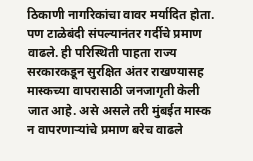ठिकाणी नागरिकांचा वावर मर्यादित होता. पण टाळेबंदी संपल्यानंतर गर्दीचे प्रमाण वाढले. ही परिस्थिती पाहता राज्य सरकारकडून सुरक्षित अंतर राखण्यासह मास्कच्या वापरासाठी जनजागृती केली जात आहे. असे असले तरी मुंबईत मास्क न वापरणाऱ्यांचे प्रमाण बरेच वाढले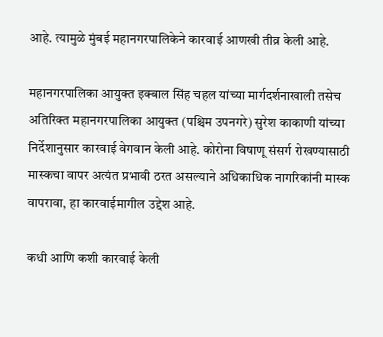आहे. त्यामुळे मुंबई महानगरपालिकेने कारवाई आणखी तीव्र केली आहे.

महानगरपालिका आयुक्त इक्बाल सिंह चहल यांच्या मार्गदर्शनाखाली तसेच अतिरिक्त महानगरपालिका आयुक्त (पश्चिम उपनगरे) सुरेश काकाणी यांच्या निर्देशानुसार कारवाई वेगवान केली आहे. कोरोना विषाणू संसर्ग रोखण्यासाठी मास्कचा वापर अत्यंत प्रभावी ठरत असल्याने अधिकाधिक नागरिकांनी मास्क वापरावा, हा कारवाईमागील उद्देश आहे.

कधी आणि कशी कारवाई केली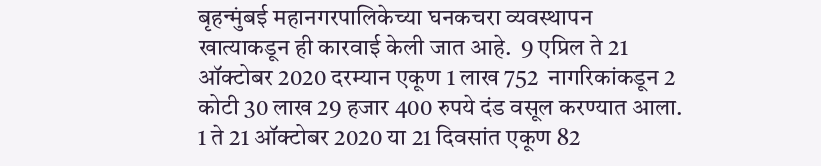बृहन्मुंबई महानगरपालिकेच्या घनकचरा व्यवस्थापन खात्याकडून ही कारवाई केली जात आहे.  9 एप्रिल ते 21 ऑक्टोबर 2020 दरम्यान एकूण 1 लाख 752  नागरिकांकडून 2 कोटी 30 लाख 29 हजार 400 रुपये दंड वसूल करण्यात आला. 1 ते 21 ऑक्टोबर 2020 या 21 दिवसांत एकूण 82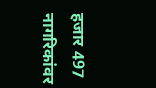हजार 497 नागरिकांवर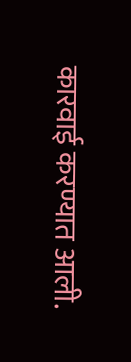कारवाई करण्यात आली.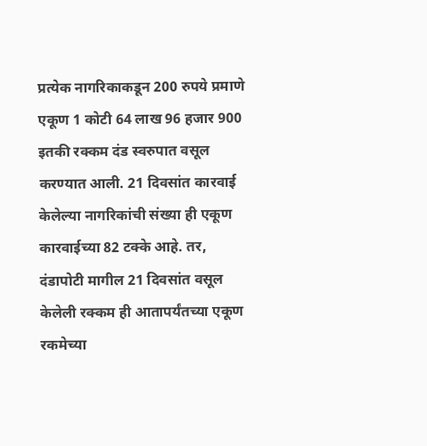प्रत्येक नागरिकाकडून 200 रुपये प्रमाणे एकूण 1 कोटी 64 लाख 96 हजार 900 इतकी रक्कम दंड स्वरुपात वसूल करण्यात आली. 21 दिवसांत कारवाई केलेल्या नागरिकांची संख्या ही एकूण कारवाईच्या 82 टक्के आहे. तर, दंडापोटी मागील 21 दिवसांत वसूल केलेली रक्कम ही आतापर्यंतच्या एकूण रकमेच्या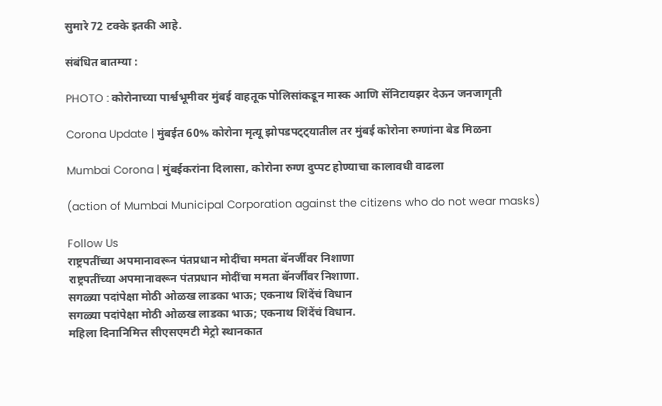सुमारे 72 टक्के इतकी आहे.

संबंधित बातम्या :

PHOTO : कोरोनाच्या पार्श्वभूमीवर मुंबई वाहतूक पोलिसांकडून मास्क आणि सॅनिटायझर देऊन जनजागृती

Corona Update | मुंबईत 60% कोरोना मृत्यू झोपडपट्ट्यातील तर मुंबई कोरोना रुग्णांना बेड मिळना

Mumbai Corona | मुंबईकरांना दिलासा, कोरोना रुग्ण दुप्पट होण्याचा कालावधी वाढला

(action of Mumbai Municipal Corporation against the citizens who do not wear masks)

Follow Us
राष्ट्रपतींच्या अपमानावरून पंतप्रधान मोदींचा ममता बॅनर्जींवर निशाणा
राष्ट्रपतींच्या अपमानावरून पंतप्रधान मोदींचा ममता बॅनर्जींवर निशाणा.
सगळ्या पदांपेक्षा मोठी ओळख लाडका भाऊ; एकनाथ शिंदेंचं विधान
सगळ्या पदांपेक्षा मोठी ओळख लाडका भाऊ; एकनाथ शिंदेंचं विधान.
महिला दिनानिमित्त सीएसएमटी मेट्रो स्थानकात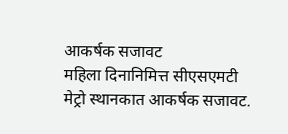आकर्षक सजावट
महिला दिनानिमित्त सीएसएमटी मेट्रो स्थानकात आकर्षक सजावट.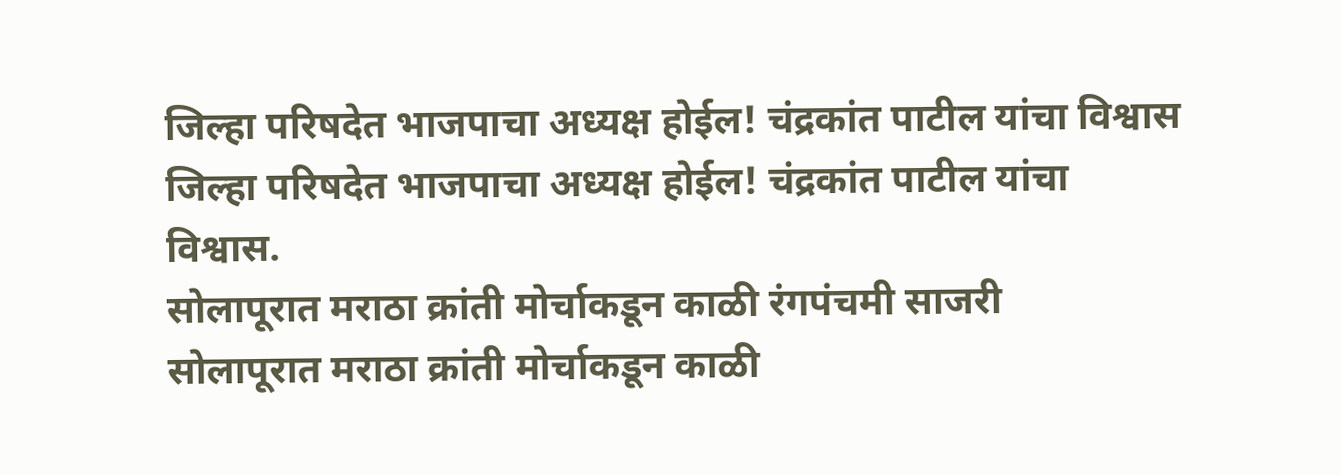जिल्हा परिषदेत भाजपाचा अध्यक्ष होईल! चंद्रकांत पाटील यांचा विश्वास
जिल्हा परिषदेत भाजपाचा अध्यक्ष होईल! चंद्रकांत पाटील यांचा विश्वास.
सोलापूरात मराठा क्रांती मोर्चाकडून काळी रंगपंचमी साजरी
सोलापूरात मराठा क्रांती मोर्चाकडून काळी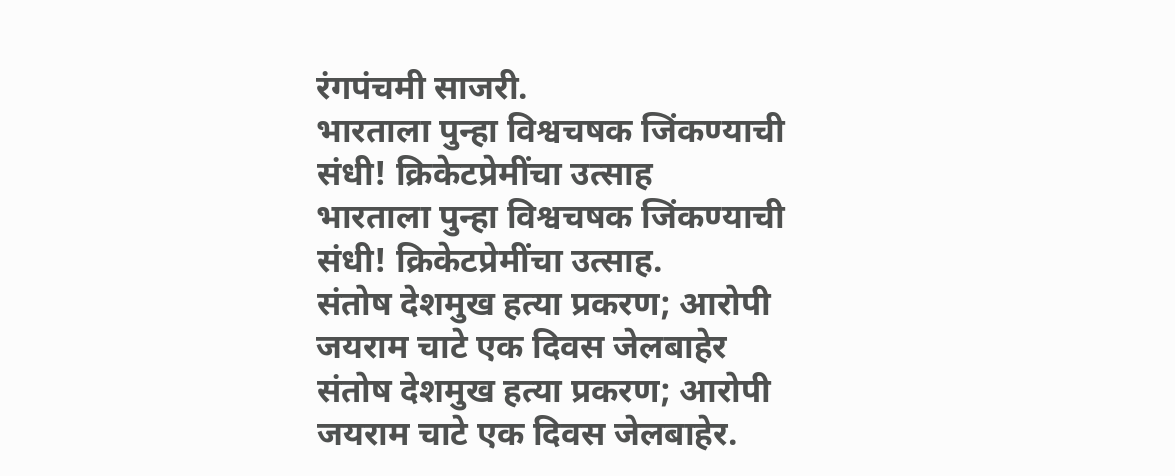रंगपंचमी साजरी.
भारताला पुन्हा विश्वचषक जिंकण्याची संधी! क्रिकेटप्रेमींचा उत्साह
भारताला पुन्हा विश्वचषक जिंकण्याची संधी! क्रिकेटप्रेमींचा उत्साह.
संतोष देशमुख हत्या प्रकरण; आरोपी जयराम चाटे एक दिवस जेलबाहेर
संतोष देशमुख हत्या प्रकरण; आरोपी जयराम चाटे एक दिवस जेलबाहेर.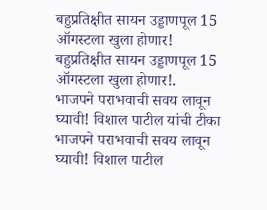बहुप्रतिक्षीत सायन उड्डाणपूल 15 ऑगस्टला खुला होणार!
बहुप्रतिक्षीत सायन उड्डाणपूल 15 ऑगस्टला खुला होणार!.
भाजपने पराभवाची सवय लावून घ्यावी! विशाल पाटील यांची टीका
भाजपने पराभवाची सवय लावून घ्यावी! विशाल पाटील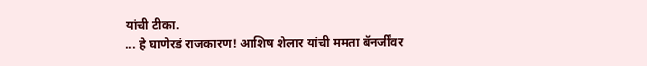यांची टीका.
... हे घाणेरडं राजकारण! आशिष शेलार यांची ममता बॅनर्जींवर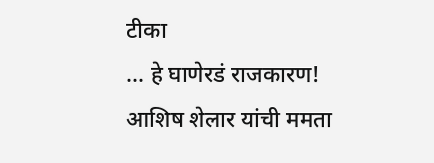टीका
... हे घाणेरडं राजकारण! आशिष शेलार यांची ममता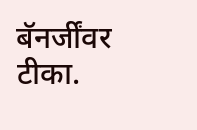बॅनर्जींवर टीका.